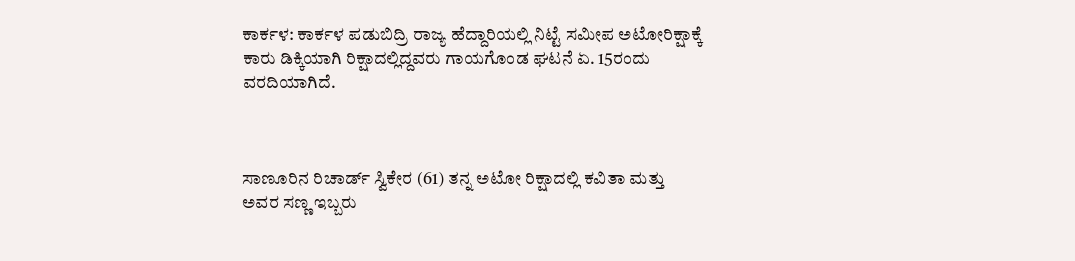ಕಾರ್ಕಳ: ಕಾರ್ಕಳ ಪಡುಬಿದ್ರಿ ರಾಜ್ಯ ಹೆದ್ದಾರಿಯಲ್ಲಿ ನಿಟ್ಟೆ ಸಮೀಪ ಅಟೋರಿಕ್ಷಾಕ್ಕೆ ಕಾರು ಡಿಕ್ಕಿಯಾಗಿ ರಿಕ್ಷಾದಲ್ಲಿದ್ದವರು ಗಾಯಗೊಂಡ ಘಟನೆ ಏ. 15ರಂದು ವರದಿಯಾಗಿದೆ.



ಸಾಣೂರಿನ ರಿಚಾರ್ಡ್ ಸ್ವಿಕೇರ (61) ತನ್ನ ಅಟೋ ರಿಕ್ಷಾದಲ್ಲಿ ಕವಿತಾ ಮತ್ತು ಅವರ ಸಣ್ಣ ಇಬ್ಬರು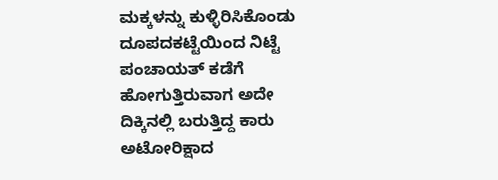ಮಕ್ಕಳನ್ನು ಕುಳ್ಳಿರಿಸಿಕೊಂಡು ದೂಪದಕಟ್ಟೆಯಿಂದ ನಿಟ್ಟೆ ಪಂಚಾಯತ್ ಕಡೆಗೆ ಹೋಗುತ್ತಿರುವಾಗ ಅದೇ ದಿಕ್ಕಿನಲ್ಲಿ ಬರುತ್ತಿದ್ದ ಕಾರು ಅಟೋರಿಕ್ಷಾದ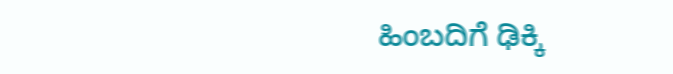ಹಿಂಬದಿಗೆ ಢಿಕ್ಕಿ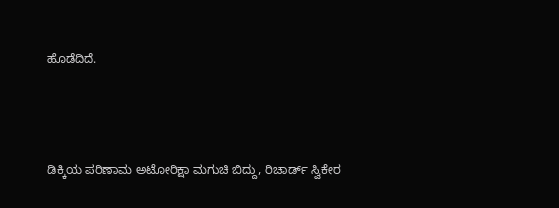ಹೊಡೆದಿದೆ.



ಡಿಕ್ಕಿಯ ಪರಿಣಾಮ ಅಟೋರಿಕ್ಷಾ ಮಗುಚಿ ಬಿದ್ದು, ರಿಚಾರ್ಡ್ ಸ್ವಿಕೇರ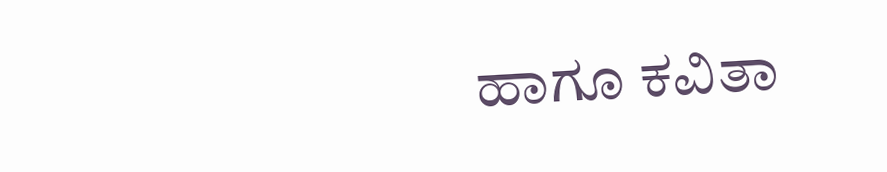ಹಾಗೂ ಕವಿತಾ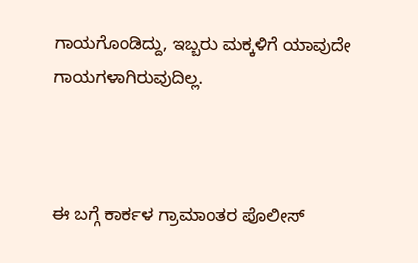ಗಾಯಗೊಂಡಿದ್ದು, ಇಬ್ಬರು ಮಕ್ಕಳಿಗೆ ಯಾವುದೇ ಗಾಯಗಳಾಗಿರುವುದಿಲ್ಲ.



ಈ ಬಗ್ಗೆ ಕಾರ್ಕಳ ಗ್ರಾಮಾಂತರ ಪೊಲೀಸ್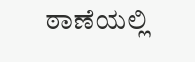ಠಾಣೆಯಲ್ಲಿ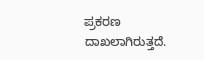ಪ್ರಕರಣ ದಾಖಲಾಗಿರುತ್ತದೆ.